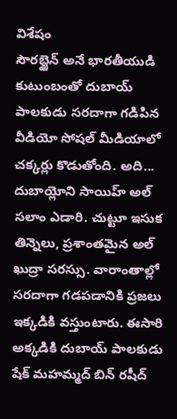విశేషం
సౌరభ్జైన్ అనే భారతీయుడి కుటుంబంతో దుబాయ్ పాలకుడు సరదాగా గడిపిన వీడియో సోషల్ మీడియాలో చక్కర్లు కొడుతోంది. అది... దుబాయ్లోని సాయిహ్ అల్ సలాం ఎడారి. చుట్టూ ఇసుక తిన్నెలు, ప్రశాంతమైన అల్ ఖుద్రా సరస్సు. వారాంతాల్లో సరదాగా గడపడానికి ప్రజలు ఇక్కడికి వస్తుంటారు. ఈసారి అక్కడికి దుబాయ్ పాలకుడు షేక్ మహమ్మద్ బిన్ రషీద్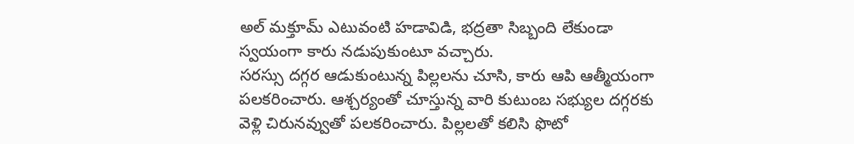అల్ మక్తూమ్ ఎటువంటి హడావిడి, భద్రతా సిబ్బంది లేకుండా స్వయంగా కారు నడుపుకుంటూ వచ్చారు.
సరస్సు దగ్గర ఆడుకుంటున్న పిల్లలను చూసి, కారు ఆపి ఆత్మీయంగా పలకరించారు. ఆశ్చర్యంతో చూస్తున్న వారి కుటుంబ సభ్యుల దగ్గరకు వెళ్లి చిరునవ్వుతో పలకరించారు. పిల్లలతో కలిసి ఫొటో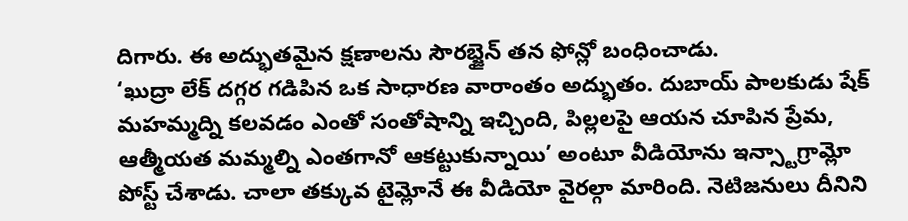దిగారు. ఈ అద్భుతమైన క్షణాలను సౌరభ్జైన్ తన ఫోన్లో బంధించాడు.
‘ఖుద్రా లేక్ దగ్గర గడిపిన ఒక సాధారణ వారాంతం అద్భుతం. దుబాయ్ పాలకుడు షేక్ మహమ్మద్ని కలవడం ఎంతో సంతోషాన్ని ఇచ్చింది, పిల్లలపై ఆయన చూపిన ప్రేమ, ఆత్మీయత మమ్మల్ని ఎంతగానో ఆకట్టుకున్నాయి’ అంటూ వీడియోను ఇన్స్టాగ్రామ్లో పోస్ట్ చేశాడు. చాలా తక్కువ టైమ్లోనే ఈ వీడియో వైరల్గా మారింది. నెటిజనులు దీనిని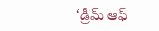‘డ్రీమ్ ఆఫ్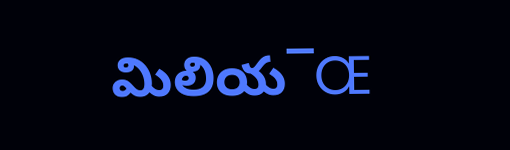మిలియ¯Œ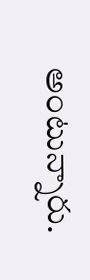అంటున్నారు.